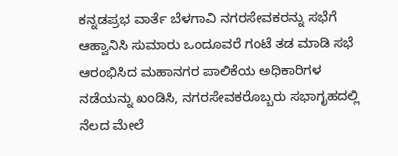ಕನ್ನಡಪ್ರಭ ವಾರ್ತೆ ಬೆಳಗಾವಿ ನಗರಸೇವಕರನ್ನು ಸಭೆಗೆ ಆಹ್ವಾನಿಸಿ ಸುಮಾರು ಒಂದೂವರೆ ಗಂಟೆ ತಡ ಮಾಡಿ ಸಭೆ ಆರಂಭಿಸಿದ ಮಹಾನಗರ ಪಾಲಿಕೆಯ ಅಧಿಕಾರಿಗಳ ನಡೆಯನ್ನು ಖಂಡಿಸಿ, ನಗರಸೇವಕರೊಬ್ಬರು ಸಭಾಗೃಹದಲ್ಲಿ ನೆಲದ ಮೇಲೆ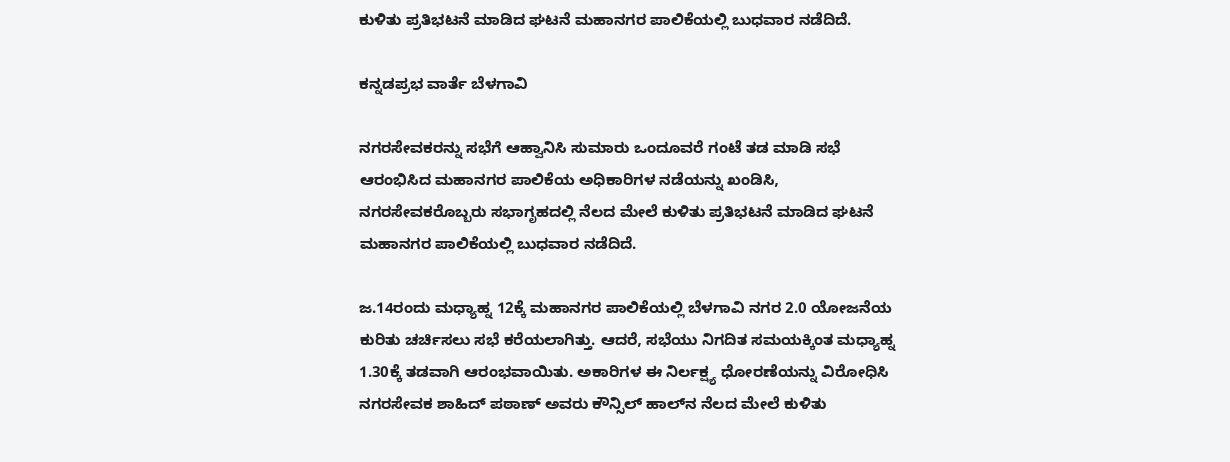ಕುಳಿತು ಪ್ರತಿಭಟನೆ ಮಾಡಿದ ಘಟನೆ ಮಹಾನಗರ ಪಾಲಿಕೆಯಲ್ಲಿ ಬುಧವಾರ ನಡೆದಿದೆ.

ಕನ್ನಡಪ್ರಭ ವಾರ್ತೆ ಬೆಳಗಾವಿ

ನಗರಸೇವಕರನ್ನು ಸಭೆಗೆ ಆಹ್ವಾನಿಸಿ ಸುಮಾರು ಒಂದೂವರೆ ಗಂಟೆ ತಡ ಮಾಡಿ ಸಭೆ ಆರಂಭಿಸಿದ ಮಹಾನಗರ ಪಾಲಿಕೆಯ ಅಧಿಕಾರಿಗಳ ನಡೆಯನ್ನು ಖಂಡಿಸಿ, ನಗರಸೇವಕರೊಬ್ಬರು ಸಭಾಗೃಹದಲ್ಲಿ ನೆಲದ ಮೇಲೆ ಕುಳಿತು ಪ್ರತಿಭಟನೆ ಮಾಡಿದ ಘಟನೆ ಮಹಾನಗರ ಪಾಲಿಕೆಯಲ್ಲಿ ಬುಧವಾರ ನಡೆದಿದೆ.

ಜ.14ರಂದು ಮಧ್ಯಾಹ್ನ 12ಕ್ಕೆ ಮಹಾನಗರ ಪಾಲಿಕೆಯಲ್ಲಿ ಬೆಳಗಾವಿ ನಗರ 2.0 ಯೋಜನೆಯ ಕುರಿತು ಚರ್ಚಿಸಲು ಸಭೆ ಕರೆಯಲಾಗಿತ್ತು. ಆದರೆ, ಸಭೆಯು ನಿಗದಿತ ಸಮಯಕ್ಕಿಂತ ಮಧ್ಯಾಹ್ನ 1.30ಕ್ಕೆ ತಡವಾಗಿ ಆರಂಭವಾಯಿತು. ಅಕಾರಿಗಳ ಈ ನಿರ್ಲಕ್ಷ್ಯ ಧೋರಣೆಯನ್ನು ವಿರೋಧಿಸಿ ನಗರಸೇವಕ ಶಾಹಿದ್ ಪಠಾಣ್ ಅವರು ಕೌನ್ಸಿಲ್ ಹಾಲ್‌ನ ನೆಲದ ಮೇಲೆ ಕುಳಿತು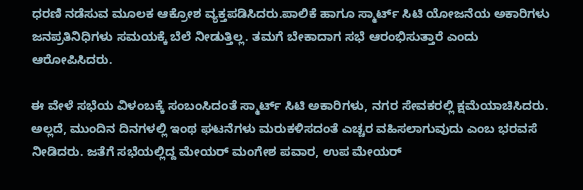ಧರಣಿ ನಡೆಸುವ ಮೂಲಕ ಆಕ್ರೋಶ ವ್ಯಕ್ತಪಡಿಸಿದರು.ಪಾಲಿಕೆ ಹಾಗೂ ಸ್ಮಾರ್ಟ್ ಸಿಟಿ ಯೋಜನೆಯ ಅಕಾರಿಗಳು ಜನಪ್ರತಿನಿಧಿಗಳು ಸಮಯಕ್ಕೆ ಬೆಲೆ ನೀಡುತ್ತಿಲ್ಲ. ತಮಗೆ ಬೇಕಾದಾಗ ಸಭೆ ಆರಂಭಿಸುತ್ತಾರೆ ಎಂದು ಆರೋಪಿಸಿದರು.

ಈ ವೇಳೆ ಸಭೆಯ ವಿಳಂಬಕ್ಕೆ ಸಂಬಂಸಿದಂತೆ ಸ್ಮಾರ್ಟ್ ಸಿಟಿ ಅಕಾರಿಗಳು, ನಗರ ಸೇವಕರಲ್ಲಿ ಕ್ಷಮೆಯಾಚಿಸಿದರು. ಅಲ್ಲದೆ, ಮುಂದಿನ ದಿನಗಳಲ್ಲಿ ಇಂಥ ಘಟನೆಗಳು ಮರುಕಳಿಸದಂತೆ ಎಚ್ಚರ ವಹಿಸಲಾಗುವುದು ಎಂಬ ಭರವಸೆ ನೀಡಿದರು. ಜತೆಗೆ ಸಭೆಯಲ್ಲಿದ್ದ ಮೇಯರ್ ಮಂಗೇಶ ಪವಾರ, ಉಪ ಮೇಯರ್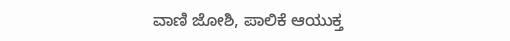ವಾಣಿ ಜೋಶಿ, ಪಾಲಿಕೆ ಆಯುಕ್ತ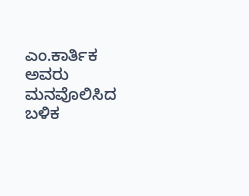ಎಂ.ಕಾರ್ತಿಕ ಅವರು ಮನವೊಲಿಸಿದ ಬಳಿಕ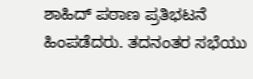ಶಾಹಿದ್ ಪಠಾಣ ಪ್ರತಿಭಟನೆ ಹಿಂಪಡೆದರು. ತದನಂತರ ಸಭೆಯು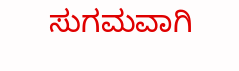ಸುಗಮವಾಗಿ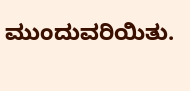ಮುಂದುವರಿಯಿತು.